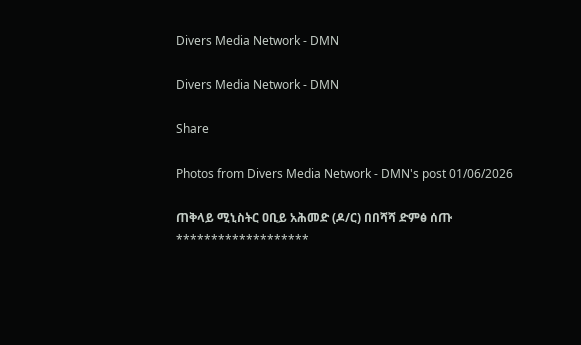Divers Media Network - DMN

Divers Media Network - DMN

Share

Photos from Divers Media Network - DMN's post 01/06/2026

ጠቅላይ ሚኒስትር ዐቢይ አሕመድ (ዶ/ር) በበሻሻ ድምፅ ሰጡ
*******************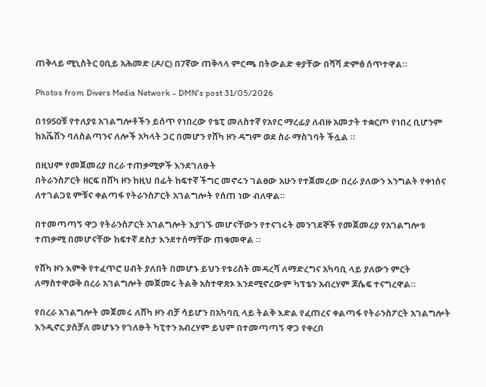ጠቅላይ ሚኒስትር ዐቢይ አሕመድ (ዶ/ር) በ7ኛው ጠቅላላ ምርጫ በትውልድ ቀያቸው በሻሻ ድምፅ ሰጥተዋል።

Photos from Divers Media Network - DMN's post 31/05/2026

በ1950ቹ የተለያዩ አገልግሎቶችን ይሰጥ የነበረው የቴፒ መለስተኛ የአየር ማረፊያ ለብዙ አመታት ተቋርጦ የነበረ ቢሆንም ከአቬሽን ባለስልጣንና ለሎች አካላት ጋር በመሆን የሸካ ዞን ዳግም ወደ ስራ ማስገባት ችሏል ።

በዚህም የመጀመሪያ በረራ ተጠቃሚዎች እንደገለፁት
በትራንስፖርት ዘርፍ በሸካ ዞን ከዚህ በፊት ከፍተኛ ችግር መኖሩን ገልፀው አሁን የተጀመረው በረራ ያለውን እንግልት የቀነሰና ለተገልጋዩ ምቹና ቀልጣፋ የትራንስፖርት አገልግሎት የሰጠ ነው ብለዋል።

በተመጣጣኝ ዋጋ የትራንስፖርት አገልግሎት እያገኙ መሆናቸውን የተናገሩት መንገደኞች የመጀመሪያ የአገልግሎቱ ተጠቃሚ በመሆናቸው ከፍተኛ ደስታ እንደተሰማቸው ጠቁመዋል ።

የሸካ ዞን እምቅ የተፈጥሮ ሀብት ያለበት በመሆኑ ይህን የቱሪስት መዳረሻ ለማድረግና አካባቢ ላይ ያለውን ምርት ለማስተዋወቅ በረራ አገልግሎት መጀመሩ ትልቅ አስተዋጽኦ እንደሚኖረውም ካፕቴን አብረሃም ጆሴፍ ተናግረዋል።

የበረራ አገልግሎት መጀመሩ ለሸካ ዞን ብቻ ሳይሆን በአካባቢ ላይ ትልቅ እድል የፈጠረና ቀልጣፋ የትራንስፖርት አገልግሎት እንዲኖር ያስቻለ መሆኑን የገለፁት ካፒተን አብረሃም ይህም በተመጣጣኝ ዋጋ የቀረበ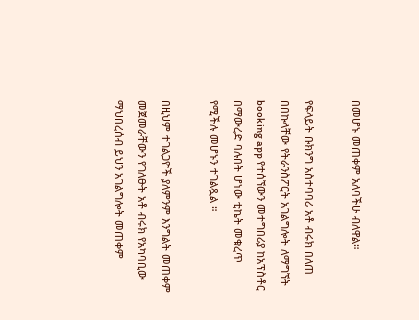በመሆኑ መጠቀም አለባችሁ ብለዋል።

የፍላይት ቡክንግ አስተባባሪ አቶ ብሩክ በለጠ በበኩላቸው የትራንስፖርት አገልግሎት ለማግኘት booking app የተሰኘውን መተግበሪያ ከአፕስቶር በማውረድ ባሉበት ሆነው ቲኬት መቁረጥ የሚችሉ መሆኑን ተገልጿል ።

በዚህም ተገልጋዮች ያለምንም እንግልት መጠቀም መጀመራቸውን የገለፁት አቶ ብሩክ የአካባቢው ማህበረሰብ ይህን አገልግሎት መጠቀም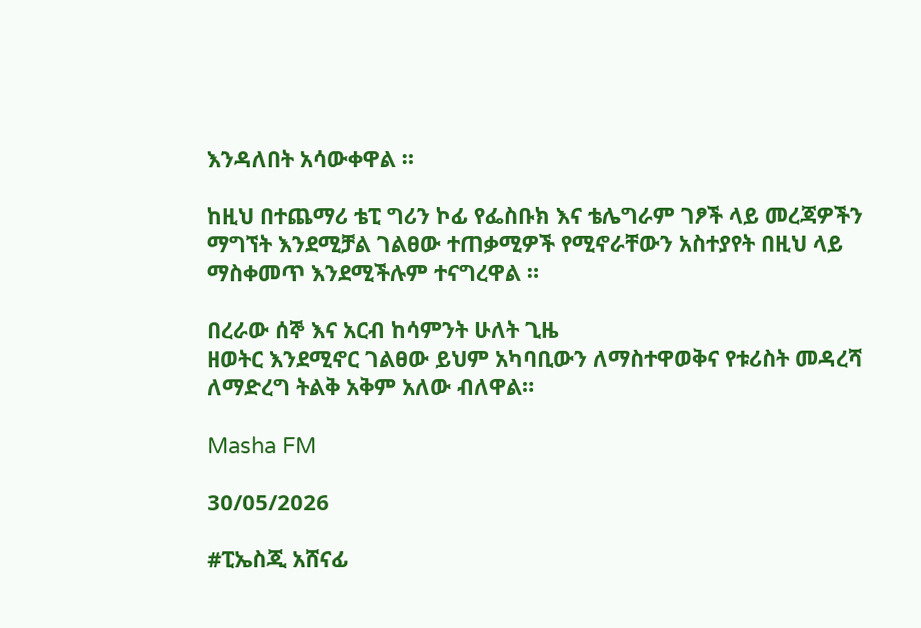እንዳለበት አሳውቀዋል ።

ከዚህ በተጨማሪ ቴፒ ግሪን ኮፊ የፌስቡክ እና ቴሌግራም ገፆች ላይ መረጃዎችን ማግኘት እንደሚቻል ገልፀው ተጠቃሚዎች የሚኖራቸውን አስተያየት በዚህ ላይ ማስቀመጥ እንደሚችሉም ተናግረዋል ።

በረራው ሰኞ እና አርብ ከሳምንት ሁለት ጊዜ
ዘወትር እንደሚኖር ገልፀው ይህም አካባቢውን ለማስተዋወቅና የቱሪስት መዳረሻ ለማድረግ ትልቅ አቅም አለው ብለዋል።

Masha FM

30/05/2026

#ፒኤስጂ አሸናፊ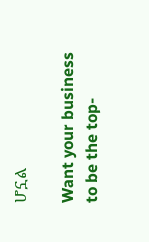ሆኗል

Want your business to be the top-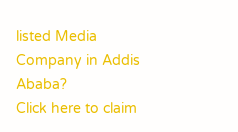listed Media Company in Addis Ababa?
Click here to claim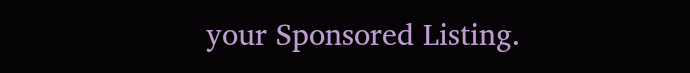your Sponsored Listing.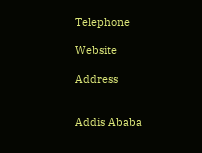Telephone

Website

Address


Addis Ababa